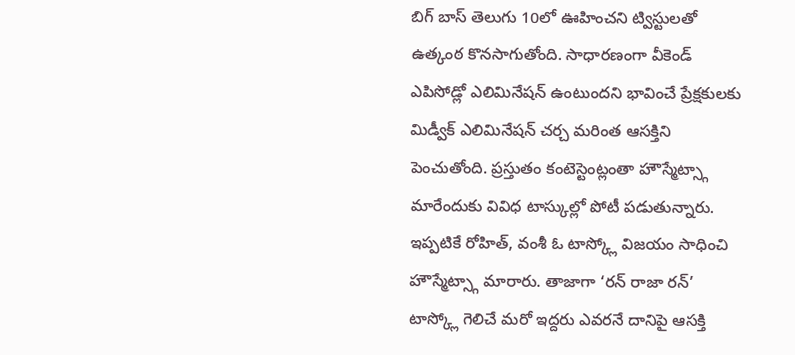బిగ్ బాస్ తెలుగు 10లో ఊహించని ట్విస్టులతో ఉత్కంఠ కొనసాగుతోంది. సాధారణంగా వీకెండ్ ఎపిసోడ్లో ఎలిమినేషన్ ఉంటుందని భావించే ప్రేక్షకులకు మిడ్వీక్ ఎలిమినేషన్ చర్చ మరింత ఆసక్తిని పెంచుతోంది. ప్రస్తుతం కంటెస్టెంట్లంతా హౌస్మేట్స్గా మారేందుకు వివిధ టాస్కుల్లో పోటీ పడుతున్నారు. ఇప్పటికే రోహిత్, వంశీ ఓ టాస్క్లో విజయం సాధించి హౌస్మేట్స్గా మారారు. తాజాగా ‘రన్ రాజా రన్’ టాస్క్లో గెలిచే మరో ఇద్దరు ఎవరనే దానిపై ఆసక్తి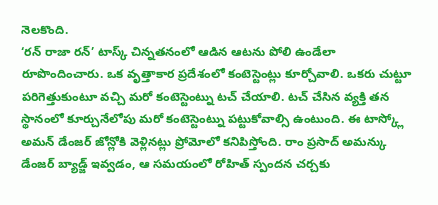నెలకొంది.
‘రన్ రాజా రన్’ టాస్క్ చిన్నతనంలో ఆడిన ఆటను పోలి ఉండేలా రూపొందించారు. ఒక వృత్తాకార ప్రదేశంలో కంటెస్టెంట్లు కూర్చోవాలి. ఒకరు చుట్టూ పరిగెత్తుకుంటూ వచ్చి మరో కంటెస్టెంట్ను టచ్ చేయాలి. టచ్ చేసిన వ్యక్తి తన స్థానంలో కూర్చునేలోపు మరో కంటెస్టెంట్ను పట్టుకోవాల్సి ఉంటుంది. ఈ టాస్క్లో అమన్ డేంజర్ జోన్లోకి వెళ్లినట్లు ప్రోమోలో కనిపిస్తోంది. రాం ప్రసాద్ అమన్కు డేంజర్ బ్యాడ్జ్ ఇవ్వడం, ఆ సమయంలో రోహిత్ స్పందన చర్చకు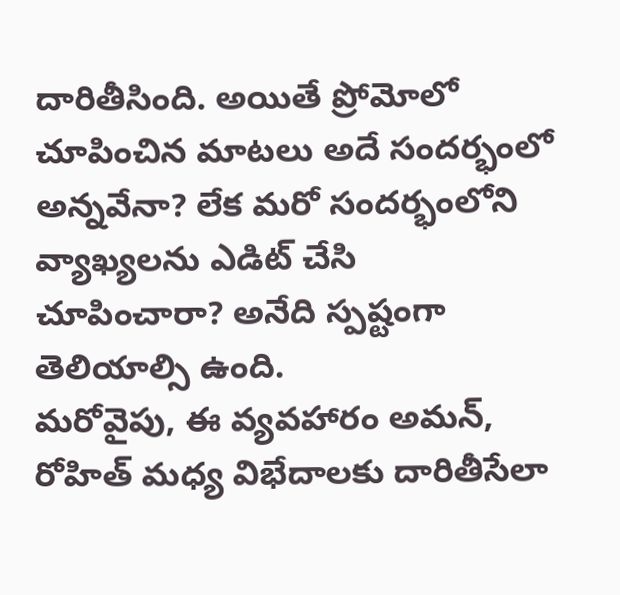దారితీసింది. అయితే ప్రోమోలో చూపించిన మాటలు అదే సందర్భంలో అన్నవేనా? లేక మరో సందర్భంలోని వ్యాఖ్యలను ఎడిట్ చేసి చూపించారా? అనేది స్పష్టంగా తెలియాల్సి ఉంది.
మరోవైపు, ఈ వ్యవహారం అమన్, రోహిత్ మధ్య విభేదాలకు దారితీసేలా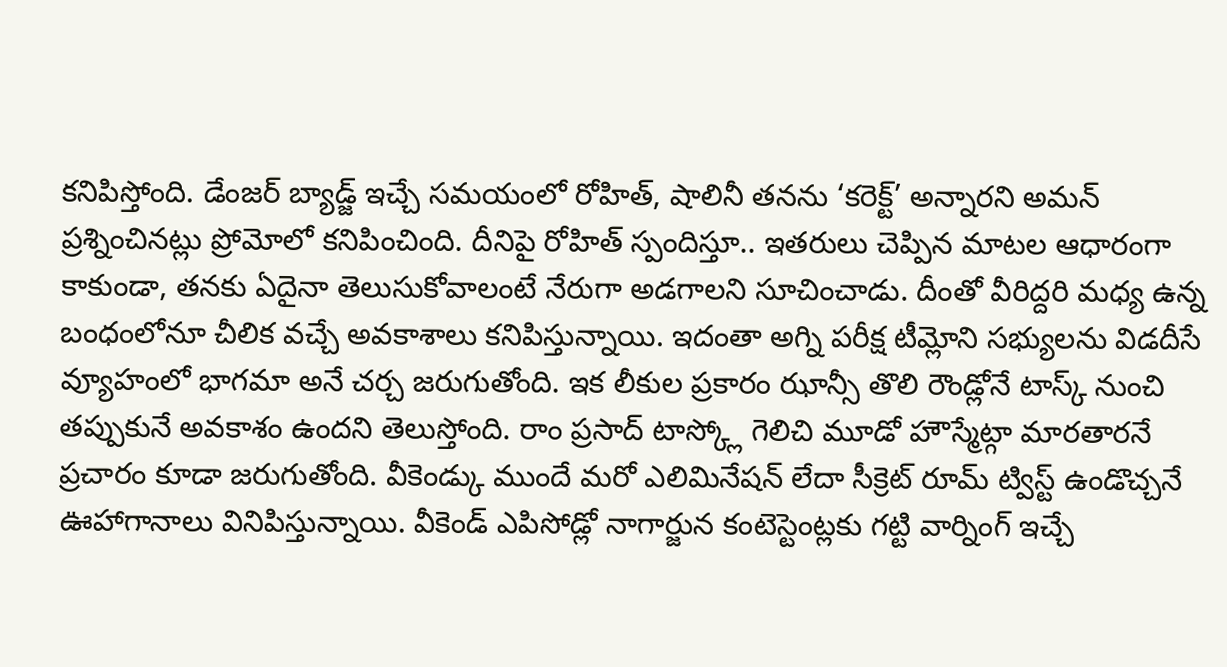కనిపిస్తోంది. డేంజర్ బ్యాడ్జ్ ఇచ్చే సమయంలో రోహిత్, షాలినీ తనను ‘కరెక్ట్’ అన్నారని అమన్ ప్రశ్నించినట్లు ప్రోమోలో కనిపించింది. దీనిపై రోహిత్ స్పందిస్తూ.. ఇతరులు చెప్పిన మాటల ఆధారంగా కాకుండా, తనకు ఏదైనా తెలుసుకోవాలంటే నేరుగా అడగాలని సూచించాడు. దీంతో వీరిద్దరి మధ్య ఉన్న బంధంలోనూ చీలిక వచ్చే అవకాశాలు కనిపిస్తున్నాయి. ఇదంతా అగ్ని పరీక్ష టీమ్లోని సభ్యులను విడదీసే వ్యూహంలో భాగమా అనే చర్చ జరుగుతోంది. ఇక లీకుల ప్రకారం ఝాన్సీ తొలి రౌండ్లోనే టాస్క్ నుంచి తప్పుకునే అవకాశం ఉందని తెలుస్తోంది. రాం ప్రసాద్ టాస్క్లో గెలిచి మూడో హౌస్మేట్గా మారతారనే ప్రచారం కూడా జరుగుతోంది. వీకెండ్కు ముందే మరో ఎలిమినేషన్ లేదా సీక్రెట్ రూమ్ ట్విస్ట్ ఉండొచ్చనే ఊహాగానాలు వినిపిస్తున్నాయి. వీకెండ్ ఎపిసోడ్లో నాగార్జున కంటెస్టెంట్లకు గట్టి వార్నింగ్ ఇచ్చే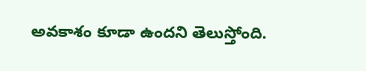అవకాశం కూడా ఉందని తెలుస్తోంది.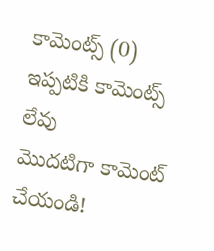కామెంట్స్ (0)
ఇప్పటికి కామెంట్స్ లేవు
మొదటిగా కామెంట్ చేయండి!